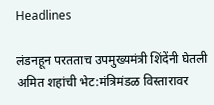Headlines

लंडनहून परतताच उपमुख्यमंत्री शिंदेंनी घेतली अमित शहांची भेट:मंत्रिमंडळ विस्तारावर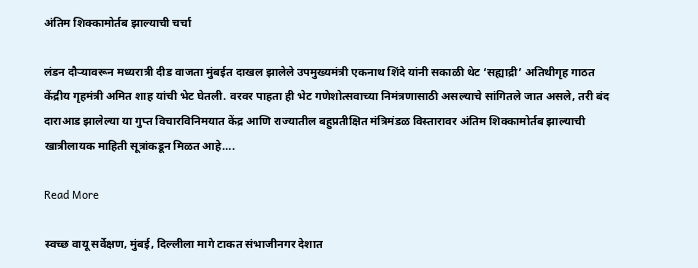अंतिम शिक्कामोर्तब झाल्याची चर्चा

लंडन दौऱ्यावरून मध्यरात्री दीड वाजता मुंबईत दाखल झालेले उपमुख्यमंत्री एकनाथ शिंदे यांनी सकाळी थेट ‘सह्याद्री’ अतिथीगृह गाठत केंद्रीय गृहमंत्री अमित शाह यांची भेट घेतली. वरवर पाहता ही भेट गणेशोत्सवाच्या निमंत्रणासाठी असल्याचे सांगितले जात असले, तरी बंद दाराआड झालेल्या या गुप्त विचारविनिमयात केंद्र आणि राज्यातील बहुप्रतीक्षित मंत्रिमंडळ विस्तारावर अंतिम शिक्कामोर्तब झाल्याची खात्रीलायक माहिती सूत्रांकडून मिळत आहे….

Read More

स्वच्छ वायू सर्वेक्षण, मुंबई, दिल्लीला मागे टाकत संभाजीनगर देशात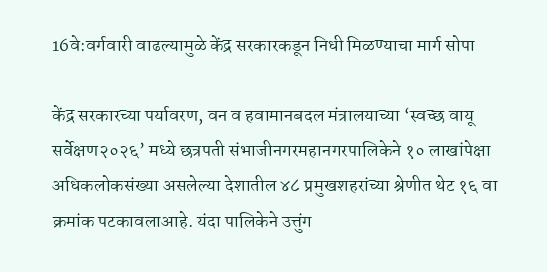16वे:वर्गवारी वाढल्यामुळे केंद्र सरकारकडून निधी मिळण्याचा मार्ग सोपा

केंद्र सरकारच्या पर्यावरण, वन व हवामानबदल मंत्रालयाच्या ‘स्वच्छ वायू सर्वेक्षण२०२६’ मध्ये छत्रपती संभाजीनगरमहानगरपालिकेने १० लाखांपेक्षा अधिकलोकसंख्या असलेल्या देशातील ४८ प्रमुखशहरांच्या श्रेणीत थेट १६ वा क्रमांक पटकावलाआहे. यंदा पालिकेने उत्तुंग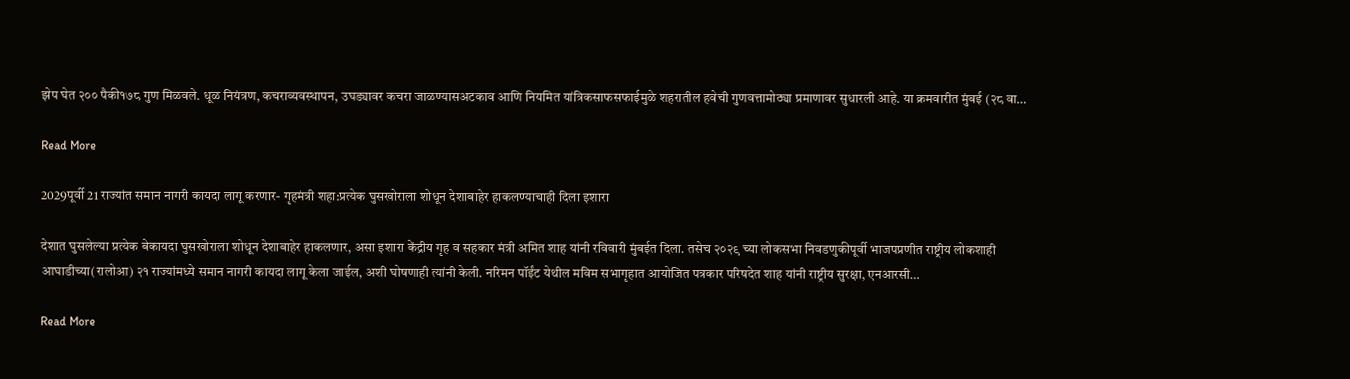झेप घेत २०० पैकी१७८ गुण मिळवले. धूळ नियंत्रण, कचराव्यवस्थापन, उघड्यावर कचरा जाळण्यासअटकाव आणि नियमित यांत्रिकसाफसफाईमुळे शहरातील हवेची गुणवत्तामोठ्या प्रमाणावर सुधारली आहे. या क्रमवारीत मुंबई (२८ वा…

Read More

2029पूर्वी 21 राज्यांत समान नागरी कायदा लागू करणार- गृहमंत्री शहा:प्रत्येक घुसखोराला शोधून देशाबाहेर हाकलण्याचाही दिला इशारा

देशात घुसलेल्या प्रत्येक बेकायदा घुसखोराला शोधून देशाबाहेर हाकलणार, असा इशारा केंद्रीय गृह व सहकार मंत्री अमित शाह यांनी रविवारी मुंबईत दिला. तसेच २०२९ च्या लोकसभा निवडणुकीपूर्वी भाजपप्रणीत राष्ट्रीय लोकशाही आघाडीच्या(रालोआ) २१ राज्यांमध्ये समान नागरी कायदा लागू केला जाईल, अशी घोषणाही त्यांनी केली. नरिमन पॉईंट येथील मविम सभागृहात आयोजित पत्रकार परिषदेत शाह यांनी राष्ट्रीय सुरक्षा, एनआरसी…

Read More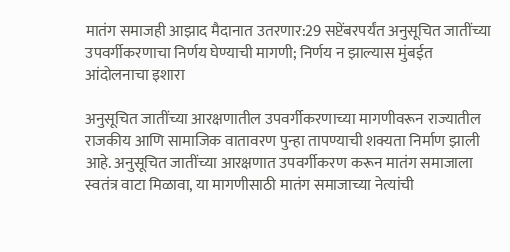मातंग समाजही आझाद मैदानात उतरणार:29 सप्टेंबरपर्यंत अनुसूचित जातींच्या उपवर्गीकरणाचा निर्णय घेण्याची मागणी; निर्णय न झाल्यास मुंबईत आंदोलनाचा इशारा

अनुसूचित जातींच्या आरक्षणातील उपवर्गीकरणाच्या मागणीवरून राज्यातील राजकीय आणि सामाजिक वातावरण पुन्हा तापण्याची शक्यता निर्माण झाली आहे. अनुसूचित जातींच्या आरक्षणात उपवर्गीकरण करून मातंग समाजाला स्वतंत्र वाटा मिळावा, या मागणीसाठी मातंग समाजाच्या नेत्यांची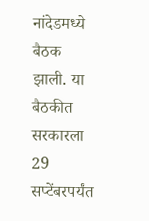नांदेडमध्ये बैठक झाली. या बैठकीत सरकारला 29 सप्टेंबरपर्यंत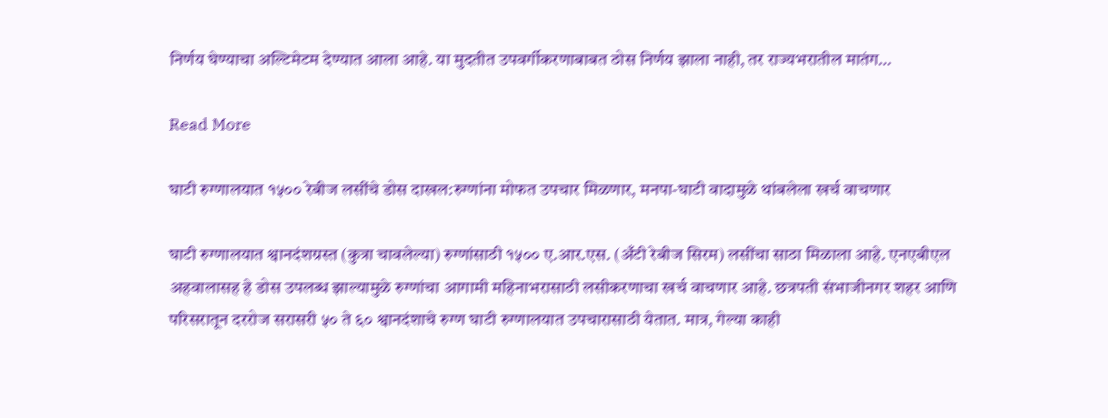निर्णय घेण्याचा अल्टिमेटम देण्यात आला आहे. या मुदतीत उपवर्गीकरणाबाबत ठोस निर्णय झाला नाही, तर राज्यभरातील मातंग…

Read More

घाटी रुग्णालयात १५०० रेबीज लसींचे डोस दाखल:रुग्णांना मोफत उपचार मिळणार, मनपा-घाटी वादामुळे थांबलेला खर्च वाचणार

घाटी रुग्णालयात श्वानदंशग्रस्त (कुत्रा चावलेल्या) रुग्णांसाठी १५०० ए.आर.एस. (अँटी रेबीज सिरम) लसींचा साठा मिळाला आहे. एनएबीएल अहवालासह हे डोस उपलब्ध झाल्यामुळे रुग्णांचा आगामी महिनाभरासाठी लसीकरणाचा खर्च वाचणार आहे. छत्रपती संभाजीनगर शहर आणि परिसरातून दररोज सरासरी ५० ते ६० श्वानदंशाचे रुग्ण घाटी रुग्णालयात उपचारासाठी येतात. मात्र, गेल्या काही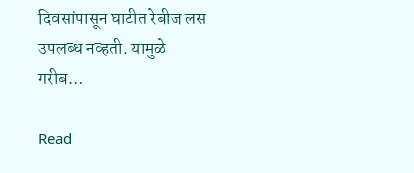दिवसांपासून घाटीत रेबीज लस उपलब्ध नव्हती. यामुळे गरीब…

Read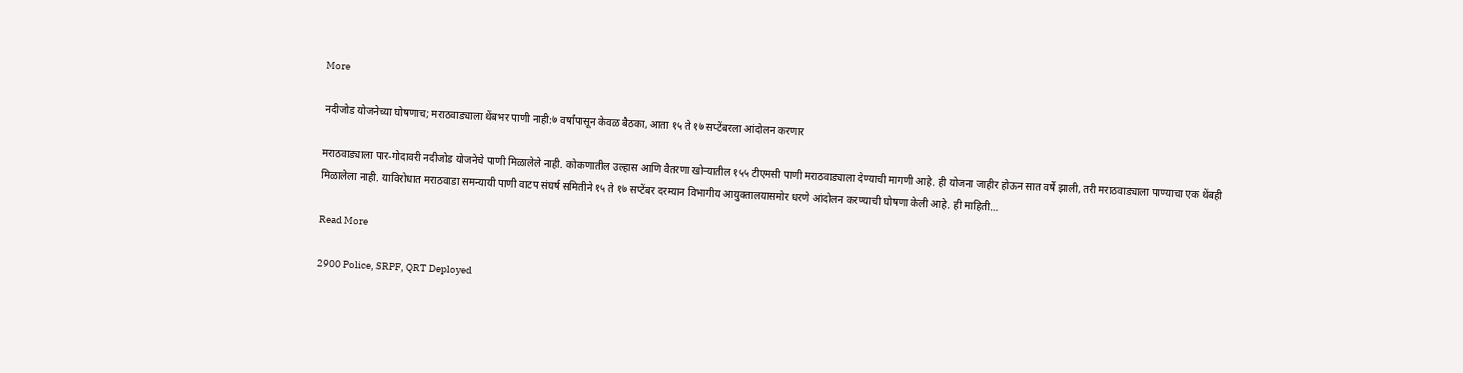More

नदीजोड योजनेच्या घोषणाच; मराठवाड्याला थेंबभर पाणी नाही:७ वर्षांपासून केवळ बैठका, आता १५ ते १७ सप्टेंबरला आंदोलन करणार

मराठवाड्याला पार-गोदावरी नदीजोड योजनेचे पाणी मिळालेले नाही. कोकणातील उल्हास आणि वैतरणा खोऱ्यातील १५५ टीएमसी पाणी मराठवाड्याला देण्याची मागणी आहे. ही योजना जाहीर होऊन सात वर्षे झाली, तरी मराठवाड्याला पाण्याचा एक थेंबही मिळालेला नाही. याविरोधात मराठवाडा समन्यायी पाणी वाटप संघर्ष समितीने १५ ते १७ सप्टेंबर दरम्यान विभागीय आयुक्तालयासमोर धरणे आंदोलन करण्याची घोषणा केली आहे. ही माहिती…

Read More

2900 Police, SRPF, QRT Deployed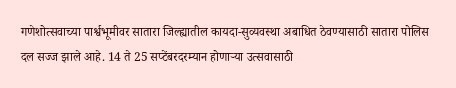गणेशोत्सवाच्या पार्श्वभूमीवर सातारा जिल्ह्यातील कायदा-सुव्यवस्था अबाधित ठेवण्यासाठी सातारा पोलिस दल सज्ज झाले आहे. 14 ते 25 सप्टेंबरदरम्यान होणाऱ्या उत्सवासाठी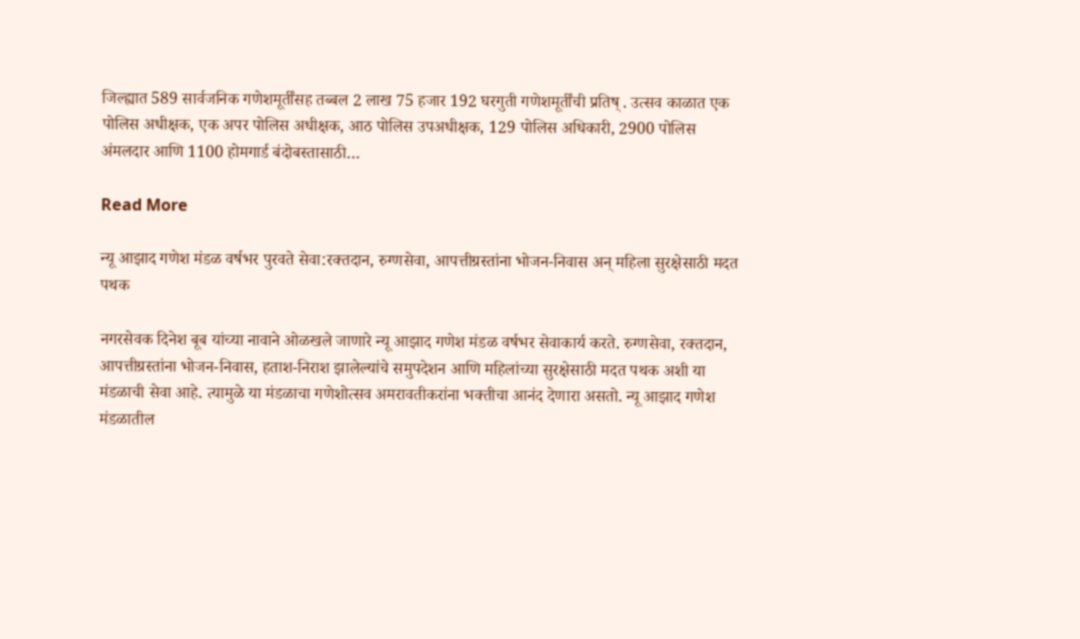जिल्ह्यात 589 सार्वजनिक गणेशमूर्तींसह तब्बल 2 लाख 75 हजार 192 घरगुती गणेशमूर्तींची प्रतिष् . उत्सव काळात एक पोलिस अधीक्षक, एक अपर पोलिस अधीक्षक, आठ पोलिस उपअधीक्षक, 129 पोलिस अधिकारी, 2900 पोलिस अंमलदार आणि 1100 होमगार्ड बंदोबस्तासाठी…

Read More

न्यू आझाद गणेश मंडळ वर्षभर पुरवते सेवा:रक्तदान, रुग्णसेवा, आपत्तीग्रस्तांना भोजन-निवास अन् महिला सुरक्षेसाठी मदत पथक

नगरसेवक दिनेश बूब यांच्या नावाने ओळखले जाणारे न्यू आझाद गणेश मंडळ वर्षभर सेवाकार्य करते. रुग्णसेवा, रक्तदान, आपत्तीग्रस्तांना भोजन-निवास, हताश-निराश झालेल्यांचे समुपदेशन आणि महिलांच्या सुरक्षेसाठी मदत पथक अशी या मंडळाची सेवा आहे. त्यामुळे या मंडळाचा गणेशोत्सव अमरावतीकरांना भक्तीचा आनंद देणारा असतो. न्यू आझाद गणेश मंडळातील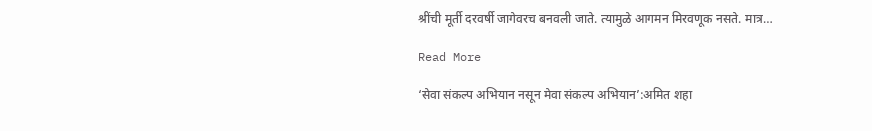श्रींची मूर्ती दरवर्षी जागेवरच बनवली जाते. त्यामुळे आगमन मिरवणूक नसते. मात्र…

Read More

‘सेवा संकल्प अभियान नसून मेवा संकल्प अभियान’:अमित शहा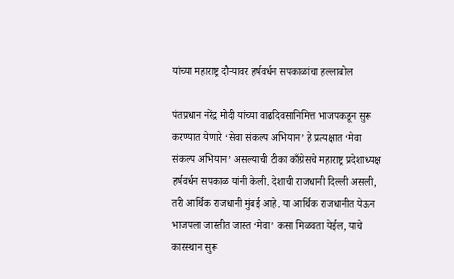यांच्या महाराष्ट्र दौऱ्यावर हर्षवर्धन सपकाळांचा हल्लाबोल

पंतप्रधान नरेंद्र मोदी यांच्या वाढदिवसानिमित्त भाजपकडून सुरू करण्यात येणारे ‘सेवा संकल्प अभियान’ हे प्रत्यक्षात ‘मेवा संकल्प अभियान’ असल्याची टीका काँग्रेसचे महाराष्ट्र प्रदेशाध्यक्ष हर्षवर्धन सपकाळ यांनी केली. देशाची राजधानी दिल्ली असली, तरी आर्थिक राजधानी मुंबई आहे. या आर्थिक राजधानीत येऊन भाजपला जास्तीत जास्त ‘मेवा’ कसा मिळवता येईल, याचे कारस्थान सुरू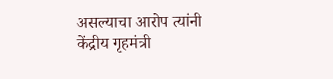असल्याचा आरोप त्यांनी केंद्रीय गृहमंत्री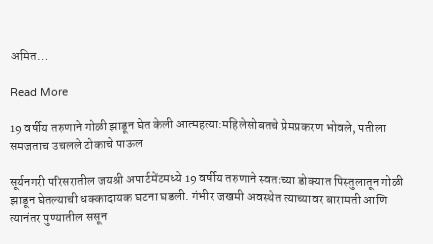अमित…

Read More

19 वर्षीय तरुणाने गोळी झाडून घेत केली आत्महत्या:महिलेसोबतचे प्रेमप्रकरण भोवले, पतीला समजताच उचलले टोकाचे पाऊल

सूर्यनगरी परिसरातील जयश्री अपार्टमेंटमध्ये 19 वर्षीय तरुणाने स्वतःच्या डोक्यात पिस्तुलातून गोळी झाडून घेतल्याची धक्कादायक घटना घडली. गंभीर जखमी अवस्थेत त्याच्यावर बारामती आणि त्यानंतर पुण्यातील ससून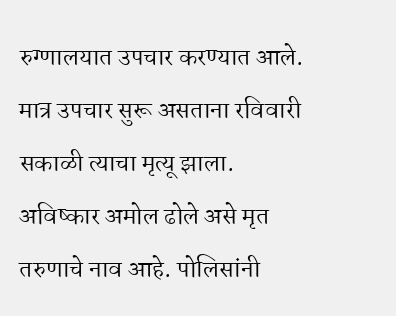रुग्णालयात उपचार करण्यात आले. मात्र उपचार सुरू असताना रविवारी सकाळी त्याचा मृत्यू झाला. अविष्कार अमोल ढोले असे मृत तरुणाचे नाव आहे. पोलिसांनी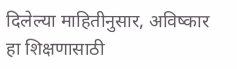दिलेल्या माहितीनुसार, अविष्कार हा शिक्षणासाठी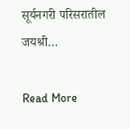सूर्यनगरी परिसरातील जयश्री…

Read More